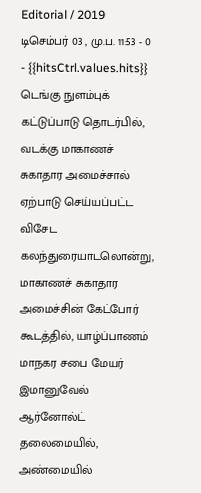Editorial / 2019 டிசெம்பர் 03 , மு.ப. 11:53 - 0 - {{hitsCtrl.values.hits}}
டெங்கு நுளம்புக் கட்டுப்பாடு தொடர்பில், வடக்கு மாகாணச் சுகாதார அமைச்சால் ஏற்பாடு செய்யப்பட்ட விசேட கலந்துரையாடலொன்று, மாகாணச் சுகாதார அமைச்சின் கேட்போர் கூடத்தில், யாழ்ப்பாணம் மாநகர சபை மேயர் இமானுவேல் ஆர்னோல்ட் தலைமையில், அண்மையில்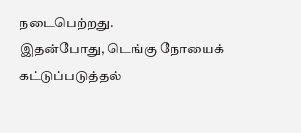நடைபெற்றது.
இதன்போது, டெங்கு நோயைக் கட்டுப்படுத்தல்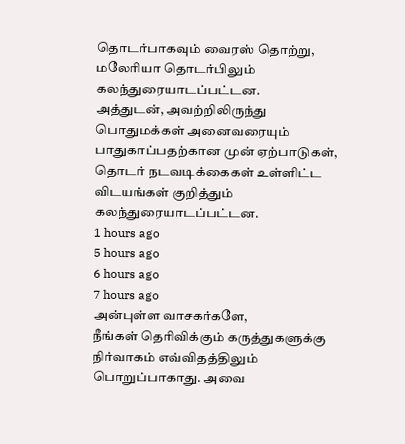தொடர்பாகவும் வைரஸ் தொற்று, மலேரியா தொடர்பிலும் கலந்துரையாடப்பட்டன.
அத்துடன், அவற்றிலிருந்து பொதுமக்கள் அனைவரையும் பாதுகாப்பதற்கான முன் ஏற்பாடுகள், தொடர் நடவடிக்கைகள் உள்ளிட்ட விடயங்கள் குறித்தும் கலந்துரையாடப்பட்டன.
1 hours ago
5 hours ago
6 hours ago
7 hours ago
அன்புள்ள வாசகர்களே,
நீங்கள் தெரிவிக்கும் கருத்துகளுக்கு நிர்வாகம் எவ்விதத்திலும் பொறுப்பாகாது. அவை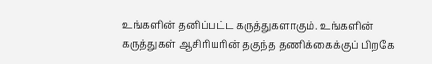உங்களின் தனிப்பட்ட கருத்துகளாகும். உங்களின் கருத்துகள் ஆசிரியரின் தகுந்த தணிக்கைக்குப் பிறகே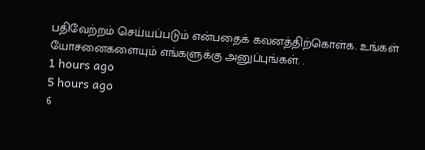பதிவேற்றம் செய்யப்படும் என்பதைக் கவனத்திற்கொள்க. உங்கள் யோசனைகளையும் எங்களுக்கு அனுப்புங்கள். .
1 hours ago
5 hours ago
6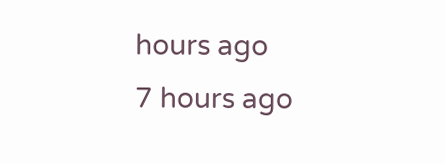hours ago
7 hours ago